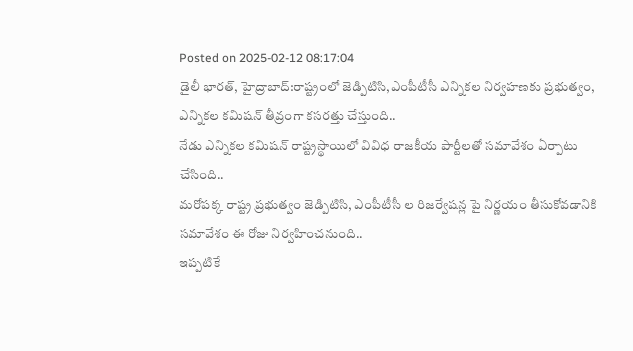Posted on 2025-02-12 08:17:04
డైలీ భారత్, హైద్రాబాద్:రాష్ట్రంలో జెడ్పిటిసి,ఎంపీటీసీ ఎన్నికల నిర్వహణకు ప్రభుత్వం, ఎన్నికల కమిషన్ తీవ్రంగా కసరత్తు చేస్తుంది..
నేడు ఎన్నికల కమిషన్ రాష్ట్రస్థాయిలో వివిధ రాజకీయ పార్టీలతో సమావేశం ఏర్పాటు చేసింది..
మరోపక్క రాష్ట్ర ప్రభుత్వం జెడ్పిటిసి, ఎంపీటీసీ ల రిజర్వేషన్ల పై నిర్ణయం తీసుకోవడానికి సమావేశం ఈ రోజు నిర్వహించనుంది..
ఇప్పటికే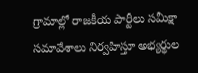గ్రామాల్లో రాజకీయ పార్టీలు సమీక్షా సమావేశాలు నిర్వహిస్తూ అభ్యర్థుల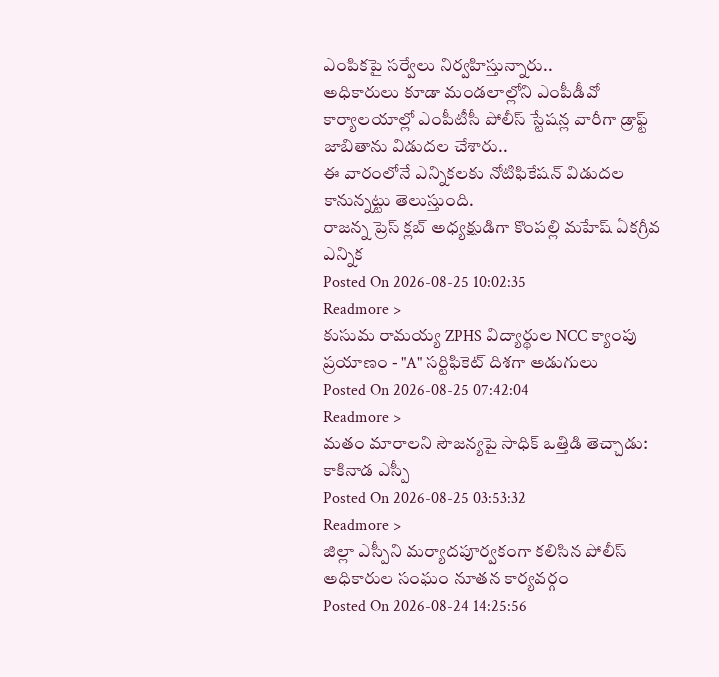ఎంపికపై సర్వేలు నిర్వహిస్తున్నారు..
అధికారులు కూడా మండలాల్లోని ఎంపీడీవో కార్యాలయాల్లో ఎంపీటీసీ పోలీస్ స్టేషన్ల వారీగా డ్రాఫ్ట్ జాబితాను విడుదల చేశారు..
ఈ వారంలోనే ఎన్నికలకు నోటిఫికేషన్ విడుదల కానున్నట్టు తెలుస్తుంది.
రాజన్న ప్రెస్ క్లబ్ అధ్యక్షుడిగా కొంపల్లి మహేష్ ఏకగ్రీవ ఎన్నిక
Posted On 2026-08-25 10:02:35
Readmore >
కుసుమ రామయ్య ZPHS విద్యార్థుల NCC క్యాంపు ప్రయాణం - "A" సర్టిఫికెట్ దిశగా అడుగులు
Posted On 2026-08-25 07:42:04
Readmore >
మతం మారాలని సౌజన్యపై సాధిక్ ఒత్తిడి తెచ్చాడు: కాకినాడ ఎస్పీ
Posted On 2026-08-25 03:53:32
Readmore >
జిల్లా ఎస్పీని మర్యాదపూర్వకంగా కలిసిన పోలీస్ అధికారుల సంఘం నూతన కార్యవర్గం
Posted On 2026-08-24 14:25:56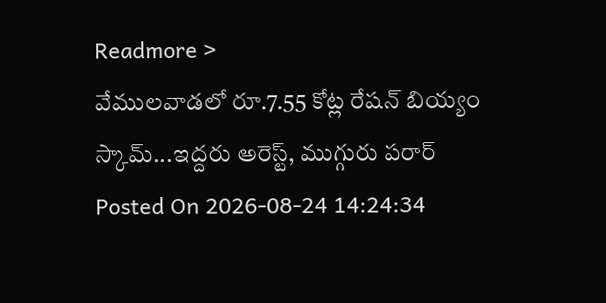Readmore >
వేములవాడలో రూ.7.55 కోట్ల రేషన్ బియ్యం స్కామ్...ఇద్దరు అరెస్ట్, ముగ్గురు పరార్
Posted On 2026-08-24 14:24:34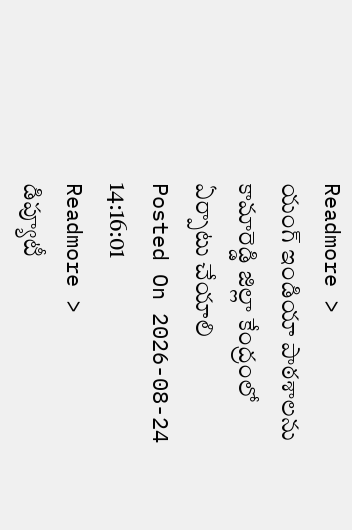Readmore >
యంగ్ ఇండియా పాఠశాలను కామారెడ్డి జిల్లా కేంద్రంలో ఏర్పాటు చేయాలి
Posted On 2026-08-24 14:16:01
Readmore >
డిప్యూటీ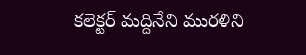కలెక్టర్ మద్దినేని మురళిని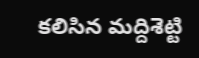కలిసిన మద్దిశెట్టి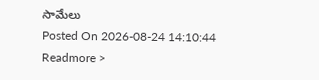సామేలు
Posted On 2026-08-24 14:10:44
Readmore >